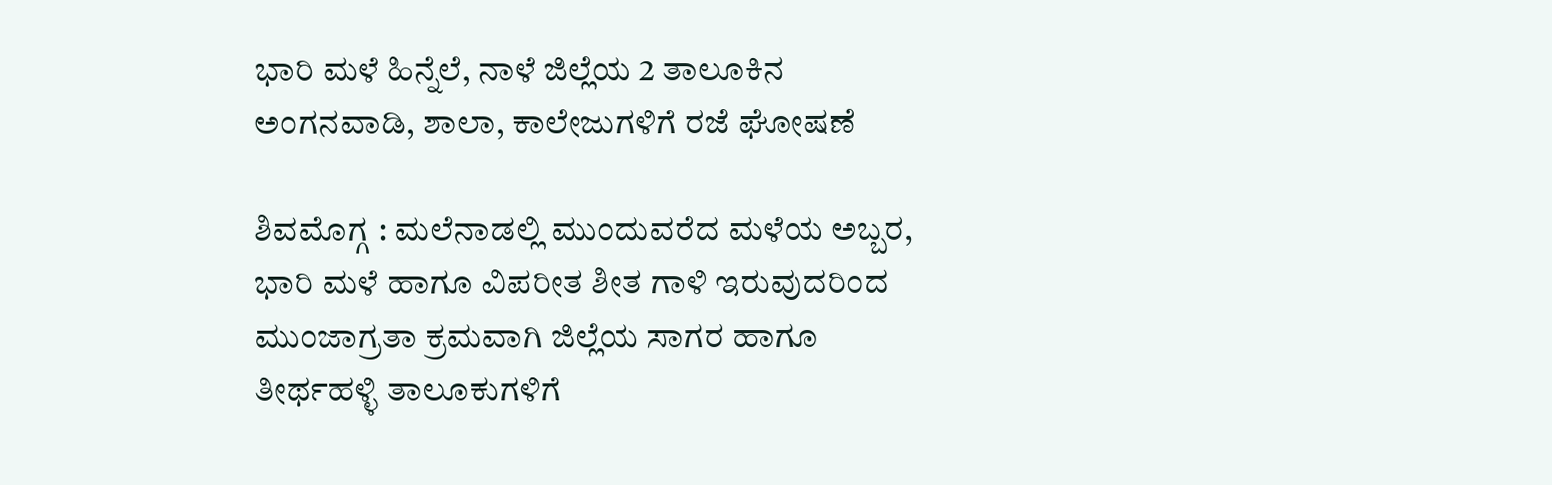ಭಾರಿ ಮಳೆ ಹಿನ್ನೆಲೆ, ನಾಳೆ ಜಿಲ್ಲೆಯ 2 ತಾಲೂಕಿನ ಅಂಗನವಾಡಿ, ಶಾಲಾ, ಕಾಲೇಜುಗಳಿಗೆ ರಜೆ ಘೋಷಣೆ

ಶಿವಮೊಗ್ಗ : ಮಲೆನಾಡಲ್ಲಿ‌ ಮುಂದುವರೆದ ಮಳೆಯ ಅಬ್ಬರ, ಭಾರಿ ಮಳೆ ಹಾಗೂ ವಿಪರೀತ ಶೀತ ಗಾಳಿ ಇರುವುದರಿಂದ ಮುಂಜಾಗ್ರತಾ ಕ್ರಮವಾಗಿ ಜಿಲ್ಲೆಯ ಸಾಗರ ಹಾಗೂ ತೀರ್ಥಹಳ್ಳಿ ತಾಲೂಕುಗಳಿಗೆ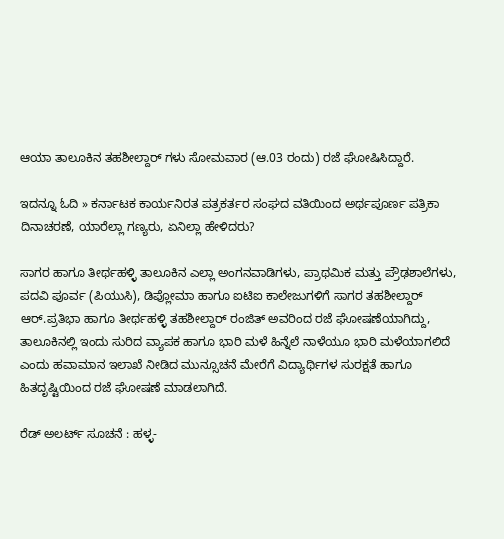ಆಯಾ ತಾಲೂಕಿನ ತಹಶೀಲ್ದಾರ್ ಗಳು ಸೋಮವಾರ (ಆ.03 ರಂದು) ರಜೆ ಘೋಷಿಸಿದ್ದಾರೆ.

ಇದನ್ನೂ ಓದಿ » ಕರ್ನಾಟಕ ಕಾರ್ಯನಿರತ ಪತ್ರಕರ್ತರ ಸಂಘದ ವತಿಯಿಂದ ಅರ್ಥಪೂರ್ಣ ಪತ್ರಿಕಾ ದಿನಾಚರಣೆ, ಯಾರೆಲ್ಲಾ ಗಣ್ಯರು, ಏನಿಲ್ಲಾ ಹೇಳಿದರು?

ಸಾಗರ ಹಾಗೂ ತೀರ್ಥಹಳ್ಳಿ ತಾಲೂಕಿನ ಎಲ್ಲಾ ಅಂಗನವಾಡಿಗಳು, ಪ್ರಾಥಮಿಕ ಮತ್ತು ಪ್ರೌಢಶಾಲೆಗಳು, ಪದವಿ ಪೂರ್ವ (ಪಿಯುಸಿ), ಡಿಪ್ಲೋಮಾ ಹಾಗೂ ಐಟಿಐ ಕಾಲೇಜುಗಳಿಗೆ ಸಾಗರ ತಹಶೀಲ್ದಾರ್ ಆರ್.ಪ್ರತಿಭಾ ಹಾಗೂ ತೀರ್ಥಹಳ್ಳಿ ತಹಶೀಲ್ದಾರ್ ರಂಜಿತ್ ಅವರಿಂದ ರಜೆ ಘೋಷಣೆಯಾಗಿದ್ದು, ತಾಲೂಕಿನಲ್ಲಿ ಇಂದು ಸುರಿದ ವ್ಯಾಪಕ ಹಾಗೂ ಭಾರಿ ಮಳೆ ಹಿನ್ನೆಲೆ ನಾಳೆಯೂ ಭಾರಿ ಮಳೆಯಾಗಲಿದೆ ಎಂದು ಹವಾಮಾನ ಇಲಾಖೆ ನೀಡಿದ ಮುನ್ಸೂಚನೆ ಮೇರೆಗೆ ವಿದ್ಯಾರ್ಥಿಗಳ ಸುರಕ್ಷತೆ ಹಾಗೂ ಹಿತದೃಷ್ಟಿಯಿಂದ ರಜೆ ಘೋಷಣೆ ಮಾಡಲಾಗಿದೆ.

ರೆಡ್ ಅಲರ್ಟ್ ಸೂಚನೆ : ಹಳ್ಳ-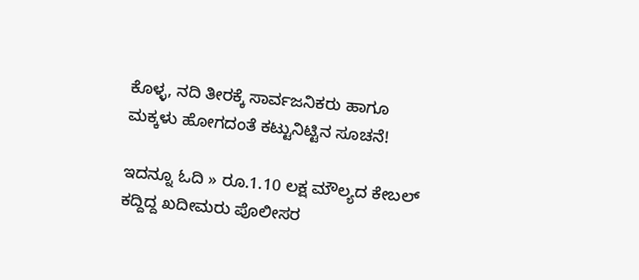ಕೊಳ್ಳ, ನದಿ ತೀರಕ್ಕೆ ಸಾರ್ವಜನಿಕರು ಹಾಗೂ ಮಕ್ಕಳು ಹೋಗದಂತೆ ಕಟ್ಟುನಿಟ್ಟಿನ ಸೂಚನೆ!

ಇದನ್ನೂ ಓದಿ » ರೂ.1.10 ಲಕ್ಷ ಮೌಲ್ಯದ ಕೇಬಲ್ ಕದ್ದಿದ್ದ ಖದೀಮರು ಪೊಲೀಸರ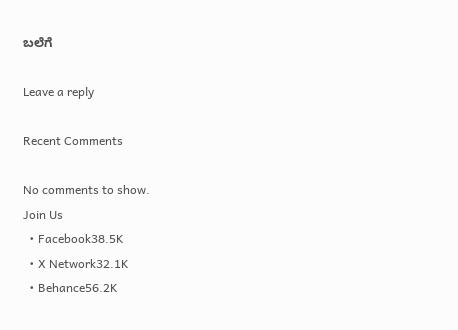ಬಲೆಗೆ

Leave a reply

Recent Comments

No comments to show.
Join Us
  • Facebook38.5K
  • X Network32.1K
  • Behance56.2K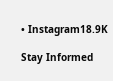• Instagram18.9K

Stay Informed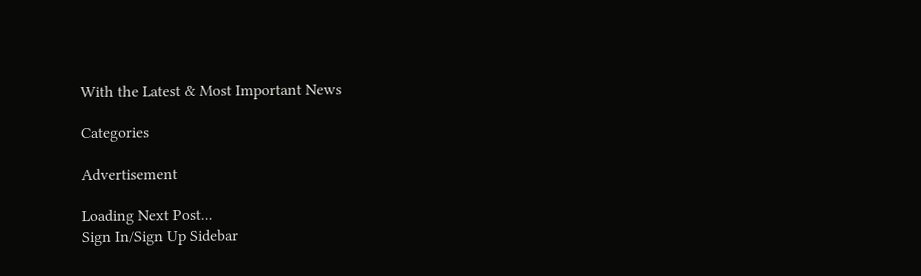With the Latest & Most Important News

Categories

Advertisement

Loading Next Post...
Sign In/Sign Up Sidebar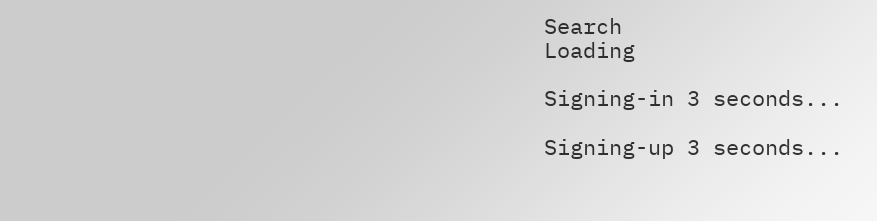Search
Loading

Signing-in 3 seconds...

Signing-up 3 seconds...